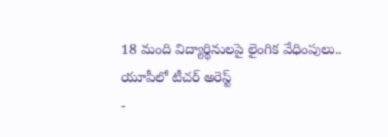18 మంది విద్యార్థినులపై లైంగిక వేధింపులు.. యూపీలో టీచర్ అరెస్ట్
-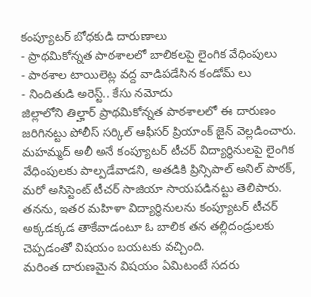కంప్యూటర్ బోధకుడి దారుణాలు
- ప్రాథమికోన్నత పాఠశాలలో బాలికలపై లైంగిక వేధింపులు
- పాఠశాల టాయిలెట్ల వద్ద వాడిపడేసిన కండోమ్ లు
- నిందితుడి అరెస్ట్.. కేసు నమోదు
జిల్లాలోని తిల్హార్ ప్రాథమికోన్నత పాఠశాలలో ఈ దారుణం జరిగినట్టు పోలీస్ సర్కిల్ ఆఫీసర్ ప్రియాంక్ జైన్ వెల్లడించారు. మహమ్మద్ అలీ అనే కంప్యూటర్ టీచర్ విద్యార్థినులపై లైంగిక వేధింపులకు పాల్పడేవాడని, అతడికి ప్రిన్సిపాల్ అనిల్ పాఠక్, మరో అసిస్టెంట్ టీచర్ సాజియా సాయపడినట్టు తెలిపారు. తనను, ఇతర మహిళా విద్యార్థినులను కంప్యూటర్ టీచర్ అక్కడక్కడ తాకేవాడంటూ ఓ బాలిక తన తల్లిదండ్రులకు చెప్పడంతో విషయం బయటకు వచ్చింది.
మరింత దారుణమైన విషయం ఏమిటంటే సదరు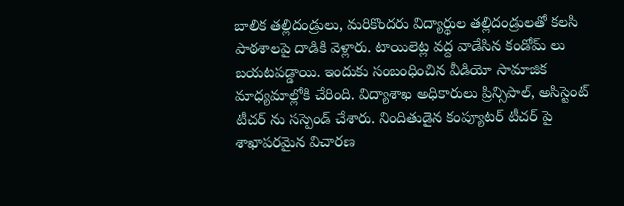బాలిక తల్లిదండ్రులు, మరికొందరు విద్యార్థుల తల్లిదండ్రులతో కలసి పాఠశాలపై దాడికి వెళ్లారు. టాయిలెట్ల వద్ద వాడేసిన కండోమ్ లు బయటపడ్డాయి. ఇందుకు సంబంధించిన వీడియో సామాజిక మాధ్యమాల్లోకి చేరింది. విద్యాశాఖ అధికారులు ప్రిన్సిపాల్, అసిస్టెంట్ టీచర్ ను సస్పెండ్ చేశారు. నిందితుడైన కంప్యూటర్ టీచర్ పై శాఖాపరమైన విచారణ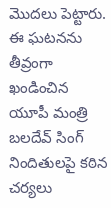మొదలు పెట్టారు. ఈ ఘటనను తీవ్రంగా ఖండించిన యూపీ మంత్రి బలదేవ్ సింగ్ నిందితులపై కఠిన చర్యలు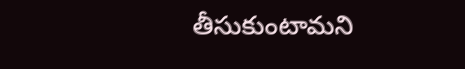తీసుకుంటామని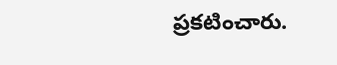ప్రకటించారు.